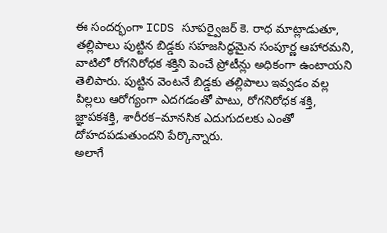ఈ సందర్భంగా ICDS సూపర్వైజర్ కె. రాధ మాట్లాడుతూ, తల్లిపాలు పుట్టిన బిడ్డకు సహజసిద్ధమైన సంపూర్ణ ఆహారమని, వాటిలో రోగనిరోధక శక్తిని పెంచే ప్రోటీన్లు అధికంగా ఉంటాయని తెలిపారు. పుట్టిన వెంటనే బిడ్డకు తల్లిపాలు ఇవ్వడం వల్ల పిల్లలు ఆరోగ్యంగా ఎదగడంతో పాటు, రోగనిరోధక శక్తి, జ్ఞాపకశక్తి, శారీరక–మానసిక ఎదుగుదలకు ఎంతో దోహదపడుతుందని పేర్కొన్నారు.
అలాగే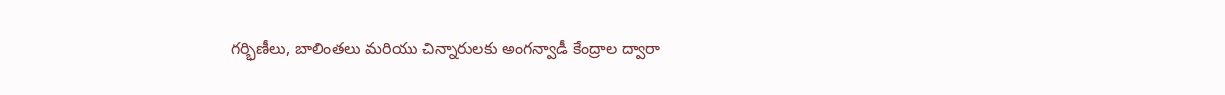గర్భిణీలు, బాలింతలు మరియు చిన్నారులకు అంగన్వాడీ కేంద్రాల ద్వారా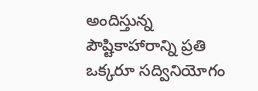అందిస్తున్న పౌష్టికాహారాన్ని ప్రతి ఒక్కరూ సద్వినియోగం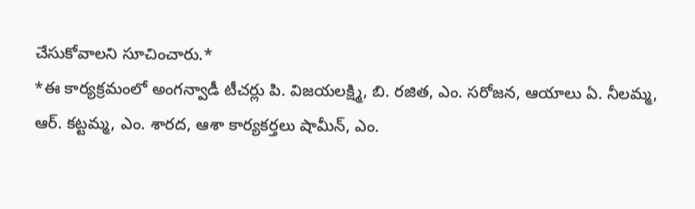చేసుకోవాలని సూచించారు.*
*ఈ కార్యక్రమంలో అంగన్వాడీ టీచర్లు పి. విజయలక్ష్మి, బి. రజిత, ఎం. సరోజన, ఆయాలు ఏ. నీలమ్మ, ఆర్. కట్టమ్మ, ఎం. శారద, ఆశా కార్యకర్తలు షామీన్, ఎం.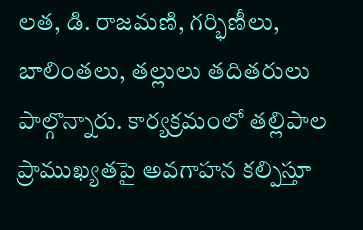లత, డి. రాజమణి, గర్భిణీలు, బాలింతలు, తల్లులు తదితరులు పాల్గొన్నారు. కార్యక్రమంలో తల్లిపాల ప్రాముఖ్యతపై అవగాహన కల్పిస్తూ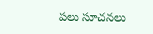పలు సూచనలు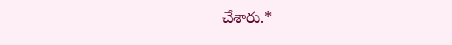చేశారు.*